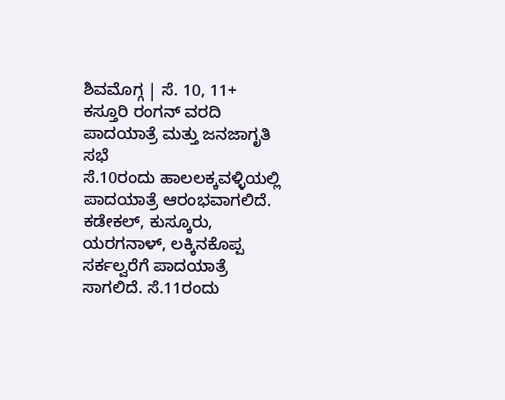ಶಿವಮೊಗ್ಗ | ಸೆ. 10, 11+ ಕಸ್ತೂರಿ ರಂಗನ್ ವರದಿ ಪಾದಯಾತ್ರೆ ಮತ್ತು ಜನಜಾಗೃತಿ ಸಭೆ
ಸೆ.10ರಂದು ಹಾಲಲಕ್ಕವಳ್ಳಿಯಲ್ಲಿ ಪಾದಯಾತ್ರೆ ಆರಂಭವಾಗಲಿದೆ. ಕಡೇಕಲ್, ಕುಸ್ಕೂರು, ಯರಗನಾಳ್, ಲಕ್ಕಿನಕೊಪ್ಪ ಸರ್ಕಲ್ವರೆಗೆ ಪಾದಯಾತ್ರೆ ಸಾಗಲಿದೆ. ಸೆ.11ರಂದು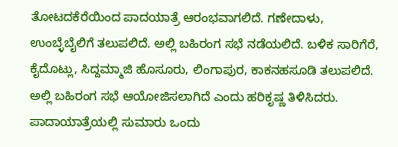ತೋಟದಕೆರೆಯಿಂದ ಪಾದಯಾತ್ರೆ ಆರಂಭವಾಗಲಿದೆ. ಗಣೇದಾಳು, ಉಂಬ್ಳೆಬೈಲಿಗೆ ತಲುಪಲಿದೆ. ಅಲ್ಲಿ ಬಹಿರಂಗ ಸಭೆ ನಡೆಯಲಿದೆ. ಬಳಿಕ ಸಾರಿಗೆರೆ, ಕೈದೊಟ್ಲು, ಸಿದ್ದಮ್ಮಾಜಿ ಹೊಸೂರು, ಲಿಂಗಾಪುರ, ಕಾಕನಹಸೂಡಿ ತಲುಪಲಿದೆ. ಅಲ್ಲಿ ಬಹಿರಂಗ ಸಭೆ ಆಯೋಜಿಸಲಾಗಿದೆ ಎಂದು ಹರಿಕೃಷ್ಣ ತಿಳಿಸಿದರು. ಪಾದಾಯಾತ್ರೆಯಲ್ಲಿ ಸುಮಾರು ಒಂದು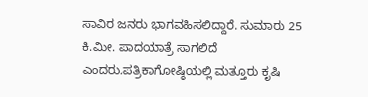ಸಾವಿರ ಜನರು ಭಾಗವಹಿಸಲಿದ್ದಾರೆ. ಸುಮಾರು 25 ಕಿ.ಮೀ. ಪಾದಯಾತ್ರೆ ಸಾಗಲಿದೆ ಎಂದರು.ಪತ್ರಿಕಾಗೋಷ್ಠಿಯಲ್ಲಿ ಮತ್ತೂರು ಕೃಷಿ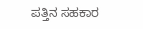ಪತ್ತಿನ ಸಹಕಾರ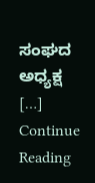ಸಂಘದ ಅಧ್ಯಕ್ಷ […]
Continue Reading